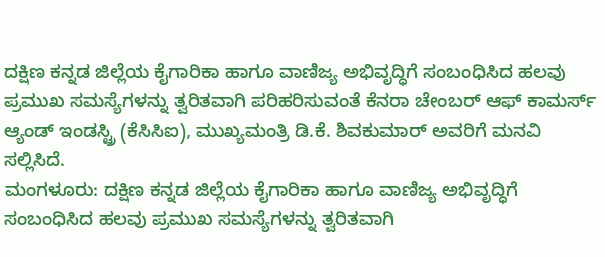ದಕ್ಷಿಣ ಕನ್ನಡ ಜಿಲ್ಲೆಯ ಕೈಗಾರಿಕಾ ಹಾಗೂ ವಾಣಿಜ್ಯ ಅಭಿವೃದ್ಧಿಗೆ ಸಂಬಂಧಿಸಿದ ಹಲವು ಪ್ರಮುಖ ಸಮಸ್ಯೆಗಳನ್ನು ತ್ವರಿತವಾಗಿ ಪರಿಹರಿಸುವಂತೆ ಕೆನರಾ ಚೇಂಬರ್ ಆಫ್ ಕಾಮರ್ಸ್ ಆ್ಯಂಡ್ ಇಂಡಸ್ಟ್ರಿ (ಕೆಸಿಸಿಐ), ಮುಖ್ಯಮಂತ್ರಿ ಡಿ.ಕೆ. ಶಿವಕುಮಾರ್ ಅವರಿಗೆ ಮನವಿ ಸಲ್ಲಿಸಿದೆ.
ಮಂಗಳೂರು: ದಕ್ಷಿಣ ಕನ್ನಡ ಜಿಲ್ಲೆಯ ಕೈಗಾರಿಕಾ ಹಾಗೂ ವಾಣಿಜ್ಯ ಅಭಿವೃದ್ಧಿಗೆ ಸಂಬಂಧಿಸಿದ ಹಲವು ಪ್ರಮುಖ ಸಮಸ್ಯೆಗಳನ್ನು ತ್ವರಿತವಾಗಿ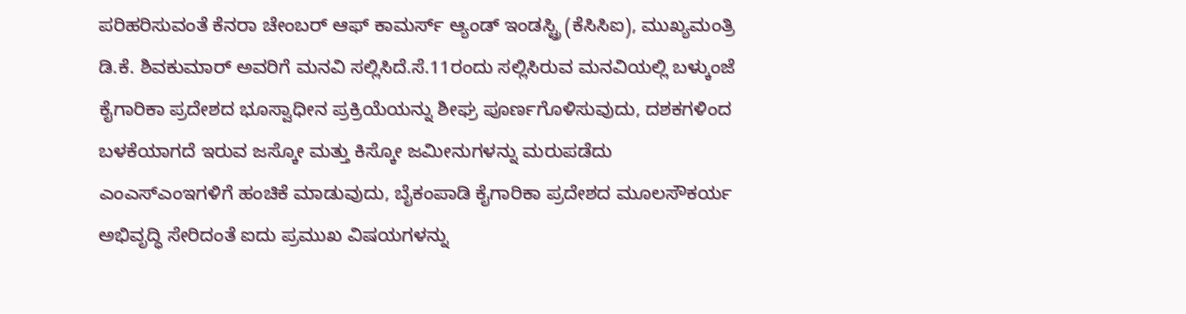ಪರಿಹರಿಸುವಂತೆ ಕೆನರಾ ಚೇಂಬರ್ ಆಫ್ ಕಾಮರ್ಸ್ ಆ್ಯಂಡ್ ಇಂಡಸ್ಟ್ರಿ (ಕೆಸಿಸಿಐ), ಮುಖ್ಯಮಂತ್ರಿ ಡಿ.ಕೆ. ಶಿವಕುಮಾರ್ ಅವರಿಗೆ ಮನವಿ ಸಲ್ಲಿಸಿದೆ.ಸೆ.11ರಂದು ಸಲ್ಲಿಸಿರುವ ಮನವಿಯಲ್ಲಿ ಬಳ್ಕುಂಜೆ ಕೈಗಾರಿಕಾ ಪ್ರದೇಶದ ಭೂಸ್ವಾಧೀನ ಪ್ರಕ್ರಿಯೆಯನ್ನು ಶೀಘ್ರ ಪೂರ್ಣಗೊಳಿಸುವುದು, ದಶಕಗಳಿಂದ ಬಳಕೆಯಾಗದೆ ಇರುವ ಜಸ್ಕೋ ಮತ್ತು ಕಿಸ್ಕೋ ಜಮೀನುಗಳನ್ನು ಮರುಪಡೆದು ಎಂಎಸ್ಎಂಇಗಳಿಗೆ ಹಂಚಿಕೆ ಮಾಡುವುದು, ಬೈಕಂಪಾಡಿ ಕೈಗಾರಿಕಾ ಪ್ರದೇಶದ ಮೂಲಸೌಕರ್ಯ ಅಭಿವೃದ್ಧಿ ಸೇರಿದಂತೆ ಐದು ಪ್ರಮುಖ ವಿಷಯಗಳನ್ನು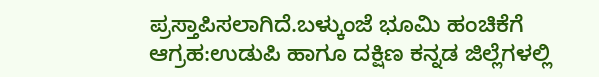ಪ್ರಸ್ತಾಪಿಸಲಾಗಿದೆ.ಬಳ್ಕುಂಜೆ ಭೂಮಿ ಹಂಚಿಕೆಗೆ ಆಗ್ರಹ:ಉಡುಪಿ ಹಾಗೂ ದಕ್ಷಿಣ ಕನ್ನಡ ಜಿಲ್ಲೆಗಳಲ್ಲಿ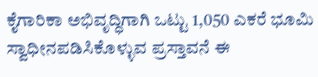ಕೈಗಾರಿಕಾ ಅಭಿವೃದ್ಧಿಗಾಗಿ ಒಟ್ಟು 1,050 ಎಕರೆ ಭೂಮಿ ಸ್ವಾಧೀನಪಡಿಸಿಕೊಳ್ಳುವ ಪ್ರಸ್ತಾವನೆ ಈ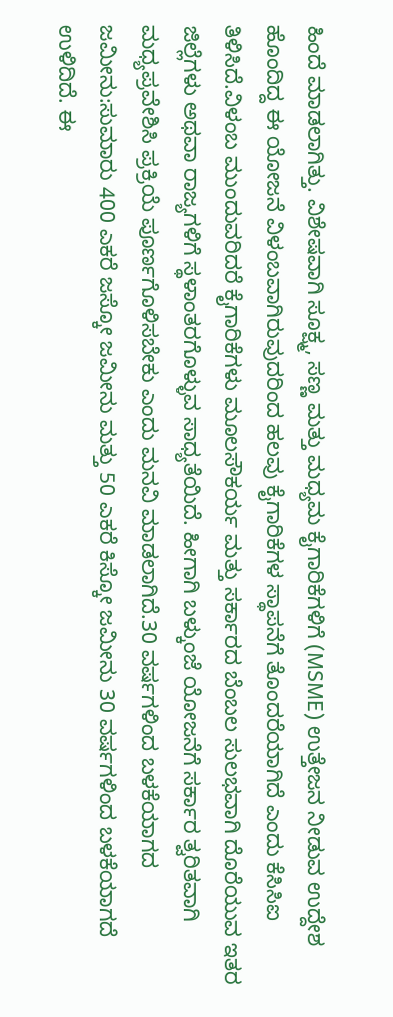ಹಿಂದೆ ಮಾಡಲಾಗಿತ್ತು. ವಿಶೇಷವಾಗಿ ಸೂಕ್ಷ್ಮ, ಸಣ್ಣ ಮತ್ತು ಮಧ್ಯಮ ಕೈಗಾರಿಕೆಗಳಿಗೆ (MSME) ಉತ್ತೇಜನ ನೀಡುವ ಉದ್ದೇಶ ಹೊಂದಿದ್ದ ಈ ಯೋಜನೆ ವಿಳಂಬವಾಗಿರುವುದರಿಂದ ಹಲವು ಕೈಗಾರಿಕೆಗಳ ಸ್ಥಾಪನೆಗೆ ತೊಂದರೆಯಾಗಿದೆ ಎಂದು ಕೆಸಿಸಿಐ ತಿಳಿಸಿದೆ.ವಿಳಂಬ ಮುಂದುವರಿದರೆ ಕೈಗಾರಿಕೆಗಳು ಮೂಲಸೌಕರ್ಯ ಮತ್ತು ಸರ್ಕಾರದ ಬೆಂಬಲ ಸುಲಭವಾಗಿ ದೊರೆಯುವ ಇತರ ಜಿಲ್ಲೆಗಳು ಅಥವಾ ರಾಜ್ಯಗಳಿಗೆ ಸ್ಥಳಾಂತರಗೊಳ್ಳುವ ಸಾಧ್ಯತೆಯಿದೆ. ಹೀಗಾಗಿ ಬಳ್ಕುಂಜೆ ಯೋಜನೆಗೆ ಸರ್ಕಾರ ತ್ವರಿತವಾಗಿ ಮಧ್ಯಪ್ರವೇಶಿಸಿ ಪ್ರಕ್ರಿಯೆ ಪೂರ್ಣಗೊಳಿಸಬೇಕು ಎಂದು ಮನವಿ ಮಾಡಲಾಗಿದೆ.30 ವರ್ಷಗಳಿಂದ ಬಳಕೆಯಾಗದ ಜಮೀನು:ಸುಮಾರು 400 ಎಕರೆ ಜಸ್ಕೋ ಜಮೀನು ಮತ್ತು 50 ಎಕರೆ ಕಿಸ್ಕೋ ಜಮೀನು 30 ವರ್ಷಗಳಿಂದ ಬಳಕೆಯಾಗದೆ ಉಳಿದಿದೆ. ಈ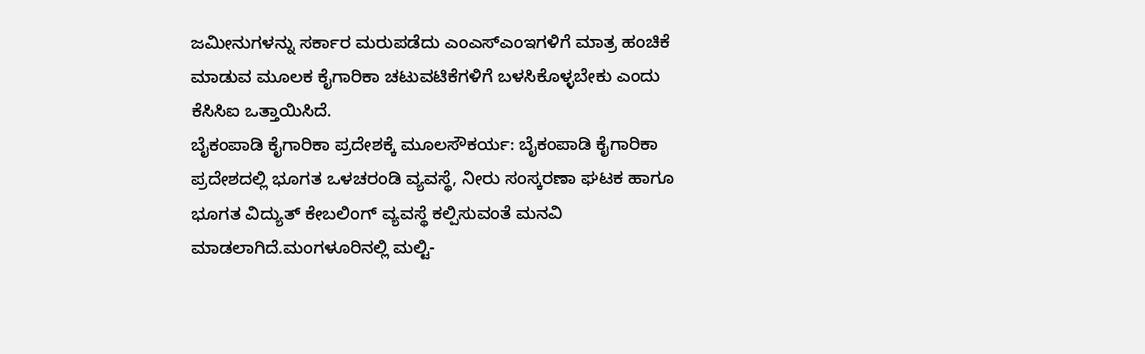ಜಮೀನುಗಳನ್ನು ಸರ್ಕಾರ ಮರುಪಡೆದು ಎಂಎಸ್ಎಂಇಗಳಿಗೆ ಮಾತ್ರ ಹಂಚಿಕೆ ಮಾಡುವ ಮೂಲಕ ಕೈಗಾರಿಕಾ ಚಟುವಟಿಕೆಗಳಿಗೆ ಬಳಸಿಕೊಳ್ಳಬೇಕು ಎಂದು ಕೆಸಿಸಿಐ ಒತ್ತಾಯಿಸಿದೆ.
ಬೈಕಂಪಾಡಿ ಕೈಗಾರಿಕಾ ಪ್ರದೇಶಕ್ಕೆ ಮೂಲಸೌಕರ್ಯ: ಬೈಕಂಪಾಡಿ ಕೈಗಾರಿಕಾ ಪ್ರದೇಶದಲ್ಲಿ ಭೂಗತ ಒಳಚರಂಡಿ ವ್ಯವಸ್ಥೆ, ನೀರು ಸಂಸ್ಕರಣಾ ಘಟಕ ಹಾಗೂ ಭೂಗತ ವಿದ್ಯುತ್ ಕೇಬಲಿಂಗ್ ವ್ಯವಸ್ಥೆ ಕಲ್ಪಿಸುವಂತೆ ಮನವಿ ಮಾಡಲಾಗಿದೆ.ಮಂಗಳೂರಿನಲ್ಲಿ ಮಲ್ಟಿ-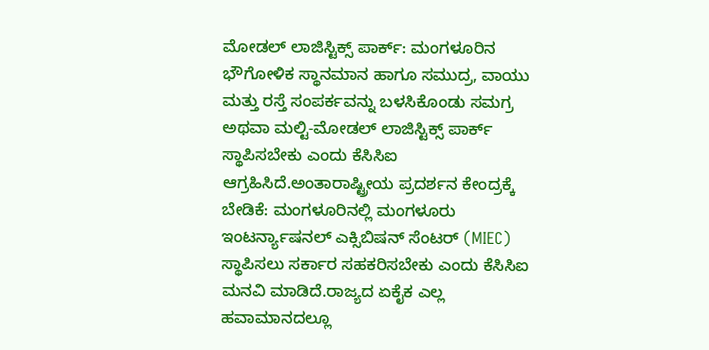ಮೋಡಲ್ ಲಾಜಿಸ್ಟಿಕ್ಸ್ ಪಾರ್ಕ್: ಮಂಗಳೂರಿನ ಭೌಗೋಳಿಕ ಸ್ಥಾನಮಾನ ಹಾಗೂ ಸಮುದ್ರ, ವಾಯು ಮತ್ತು ರಸ್ತೆ ಸಂಪರ್ಕವನ್ನು ಬಳಸಿಕೊಂಡು ಸಮಗ್ರ ಅಥವಾ ಮಲ್ಟಿ-ಮೋಡಲ್ ಲಾಜಿಸ್ಟಿಕ್ಸ್ ಪಾರ್ಕ್ ಸ್ಥಾಪಿಸಬೇಕು ಎಂದು ಕೆಸಿಸಿಐ ಆಗ್ರಹಿಸಿದೆ.ಅಂತಾರಾಷ್ಟ್ರೀಯ ಪ್ರದರ್ಶನ ಕೇಂದ್ರಕ್ಕೆ ಬೇಡಿಕೆ: ಮಂಗಳೂರಿನಲ್ಲಿ ಮಂಗಳೂರು ಇಂಟರ್ನ್ಯಾಷನಲ್ ಎಕ್ಸಿಬಿಷನ್ ಸೆಂಟರ್ (MIEC) ಸ್ಥಾಪಿಸಲು ಸರ್ಕಾರ ಸಹಕರಿಸಬೇಕು ಎಂದು ಕೆಸಿಸಿಐ ಮನವಿ ಮಾಡಿದೆ.ರಾಜ್ಯದ ಏಕೈಕ ಎಲ್ಲ ಹವಾಮಾನದಲ್ಲೂ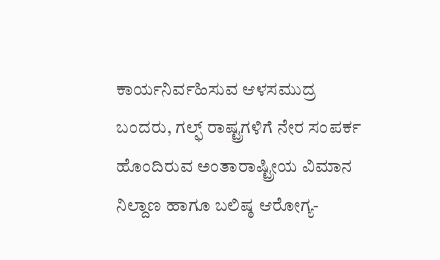ಕಾರ್ಯನಿರ್ವಹಿಸುವ ಆಳಸಮುದ್ರ ಬಂದರು, ಗಲ್ಫ್ ರಾಷ್ಟ್ರಗಳಿಗೆ ನೇರ ಸಂಪರ್ಕ ಹೊಂದಿರುವ ಅಂತಾರಾಷ್ಟ್ರೀಯ ವಿಮಾನ ನಿಲ್ದಾಣ ಹಾಗೂ ಬಲಿಷ್ಠ ಆರೋಗ್ಯ-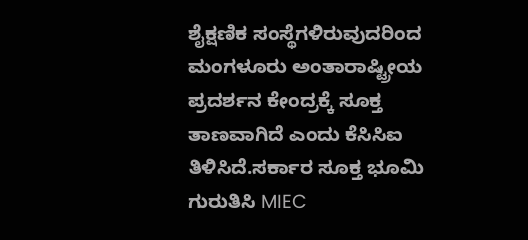ಶೈಕ್ಷಣಿಕ ಸಂಸ್ಥೆಗಳಿರುವುದರಿಂದ ಮಂಗಳೂರು ಅಂತಾರಾಷ್ಟ್ರೀಯ ಪ್ರದರ್ಶನ ಕೇಂದ್ರಕ್ಕೆ ಸೂಕ್ತ ತಾಣವಾಗಿದೆ ಎಂದು ಕೆಸಿಸಿಐ ತಿಳಿಸಿದೆ.ಸರ್ಕಾರ ಸೂಕ್ತ ಭೂಮಿ ಗುರುತಿಸಿ MIEC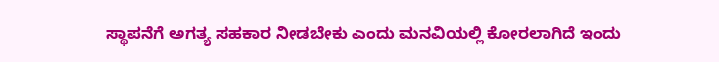ಸ್ಥಾಪನೆಗೆ ಅಗತ್ಯ ಸಹಕಾರ ನೀಡಬೇಕು ಎಂದು ಮನವಿಯಲ್ಲಿ ಕೋರಲಾಗಿದೆ ಇಂದು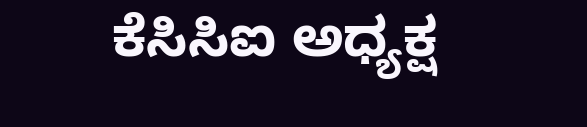ಕೆಸಿಸಿಐ ಅಧ್ಯಕ್ಷ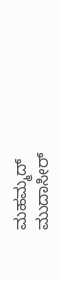ಮಹಮ್ಮದ್ ಮುದಾಸೀರ್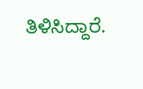ತಿಳಿಸಿದ್ದಾರೆ.